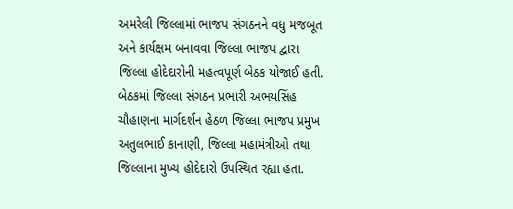અમરેલી જિલ્લામાં ભાજપ સંગઠનને વધુ મજબૂત અને કાર્યક્ષમ બનાવવા જિલ્લા ભાજપ દ્વારા જિલ્લા હોદેદારોની મહત્વપૂર્ણ બેઠક યોજાઈ હતી. બેઠકમાં જિલ્લા સંગઠન પ્રભારી અભયસિંહ ચૌહાણના માર્ગદર્શન હેઠળ જિલ્લા ભાજપ પ્રમુખ અતુલભાઈ કાનાણી, જિલ્લા મહામંત્રીઓ તથા જિલ્લાના મુખ્ય હોદેદારો ઉપસ્થિત રહ્યા હતા.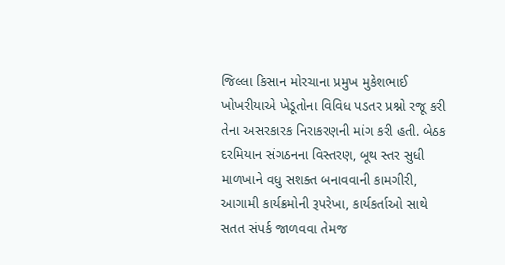જિલ્લા કિસાન મોરચાના પ્રમુખ મુકેશભાઈ ખોખરીયાએ ખેડૂતોના વિવિધ પડતર પ્રશ્નો રજૂ કરી તેના અસરકારક નિરાકરણની માંગ કરી હતી. બેઠક દરમિયાન સંગઠનના વિસ્તરણ, બૂથ સ્તર સુધી માળખાને વધુ સશક્ત બનાવવાની કામગીરી, આગામી કાર્યક્રમોની રૂપરેખા, કાર્યકર્તાઓ સાથે સતત સંપર્ક જાળવવા તેમજ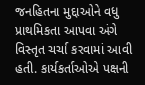જનહિતના મુદ્દાઓને વધુ પ્રાથમિકતા આપવા અંગે વિસ્તૃત ચર્ચા કરવામાં આવી હતી. કાર્યકર્તાઓએ પક્ષની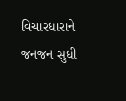વિચારધારાને જનજન સુધી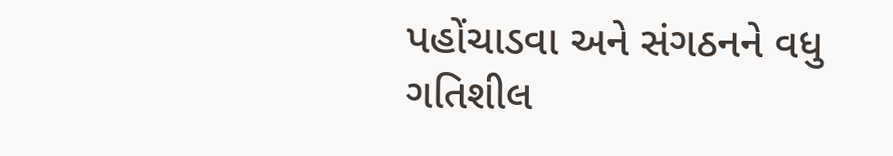પહોંચાડવા અને સંગઠનને વધુ ગતિશીલ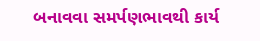બનાવવા સમર્પણભાવથી કાર્ય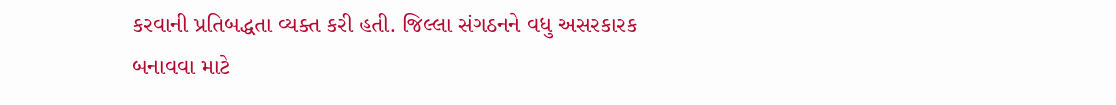કરવાની પ્રતિબદ્ધતા વ્યક્ત કરી હતી. જિલ્લા સંગઠનને વધુ અસરકારક બનાવવા માટે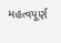મહત્વપૂર્ણ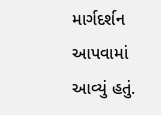માર્ગદર્શન આપવામાં આવ્યું હતું.